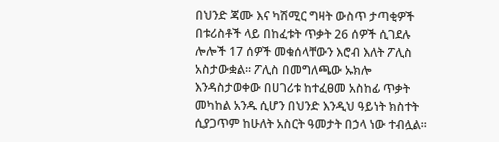በህንድ ጃሙ እና ካሽሚር ግዛት ውስጥ ታጣቂዎች በቱሪስቶች ላይ በከፈቱት ጥቃት 26 ሰዎች ሲገደሉ ሎሎች 17 ሰዎች መቁሰላቸውን እሮብ እለት ፖሊስ አስታውቋል። ፖሊስ በመግለጫው ኡክሎ እንዳስታወቀው በሀገሪቱ ከተፈፀመ አስከፊ ጥቃት መካከል አንዱ ሲሆን በህንድ እንዲህ ዓይነት ክስተት ሲያጋጥም ከሁለት አስርት ዓመታት በኃላ ነው ተብሏል።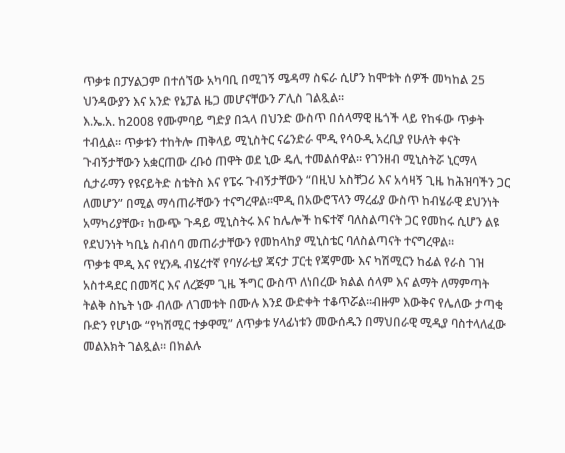ጥቃቱ በፓሃልጋም በተሰኘው አካባቢ በሚገኝ ሜዳማ ስፍራ ሲሆን ከሞቱት ሰዎች መካከል 25 ህንዳውያን እና አንድ የኔፓል ዜጋ መሆናቸውን ፖሊስ ገልጿል።
እ.ኤ.አ. ከ2008 የሙምባይ ግድያ በኋላ በህንድ ውስጥ በሰላማዊ ዜጎች ላይ የከፋው ጥቃት ተብሏል። ጥቃቱን ተከትሎ ጠቅላይ ሚኒስትር ናሬንድራ ሞዲ የሳዑዲ አረቢያ የሁለት ቀናት ጉብኝታቸውን አቋርጠው ረቡዕ ጠዋት ወደ ኒው ዴሊ ተመልሰዋል። የገንዘብ ሚኒስትሯ ኒርማላ ሲታራማን የዩናይትድ ስቴትስ እና የፔሩ ጉብኝታቸውን “በዚህ አስቸጋሪ እና አሳዛኝ ጊዜ ከሕዝባችን ጋር ለመሆን” በሚል ማሳጠራቸውን ተናግረዋል።ሞዲ በአውሮፕላን ማረፊያ ውስጥ ከብሄራዊ ደህንነት አማካሪያቸው፣ ከውጭ ጉዳይ ሚኒስትሩ እና ከሌሎች ከፍተኛ ባለስልጣናት ጋር የመከሩ ሲሆን ልዩ የደህንነት ካቢኔ ስብሰባ መጠራታቸውን የመከላከያ ሚኒስቴር ባለስልጣናት ተናግረዋል።
ጥቃቱ ሞዲ እና የሂንዱ ብሄረተኛ የባሃራቲያ ጃናታ ፓርቲ የጃምሙ እና ካሽሚርን ከፊል የራስ ገዝ አስተዳደር በመሻር እና ለረጅም ጊዜ ችግር ውስጥ ለነበረው ክልል ሰላም እና ልማት ለማምጣት ትልቅ ስኬት ነው ብለው ለገመቱት በሙሉ እንደ ውድቀት ተቆጥሯል።ብዙም እውቅና የሌለው ታጣቂ ቡድን የሆነው “የካሽሚር ተቃዋሚ” ለጥቃቱ ሃላፊነቱን መውሰዱን በማህበራዊ ሚዲያ ባስተላለፈው መልእክት ገልጿል። በክልሉ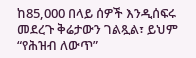ከ85,000 በላይ ሰዎች እንዲሰፍሩ መደረጉ ቅሬታውን ገልጿል፣ ይህም “የሕዝብ ለውጥ”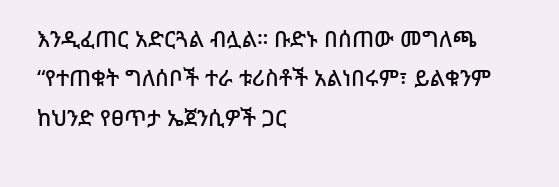እንዲፈጠር አድርጓል ብሏል። ቡድኑ በሰጠው መግለጫ “የተጠቁት ግለሰቦች ተራ ቱሪስቶች አልነበሩም፣ ይልቁንም ከህንድ የፀጥታ ኤጀንሲዎች ጋር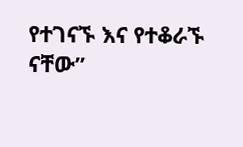የተገናኙ እና የተቆራኙ ናቸው”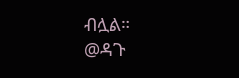ብሏል።
@ዳጉ